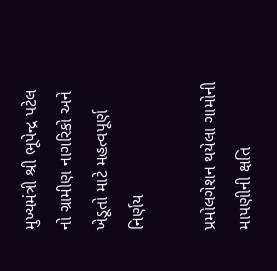મુખ્યમંત્રી શ્રી ભૂપેન્દ્ર પટેલ નો ગ્રામીણ નાગરિકો અને ખેડૂતો માટે મહત્વપૂર્ણ નિર્ણય

પ્રમોલગેશન થયેલા ગામોની માપણીની ક્ષતિ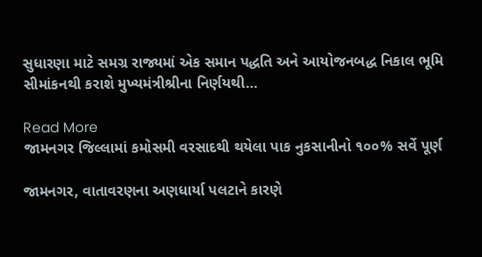સુધારણા માટે સમગ્ર રાજ્યમાં એક સમાન પદ્ધતિ અને આયોજનબદ્ધ નિકાલ ભૂમિ સીમાંકનથી કરાશે મુખ્યમંત્રીશ્રીના નિર્ણયથી…

Read More
જામનગર જિલ્લામાં કમોસમી વરસાદથી થયેલા પાક નુકસાનીનો ૧૦૦% સર્વે પૂર્ણ

જામનગર, વાતાવરણના અણધાર્યા પલટાને કારણે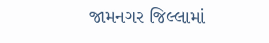જામનગર જિલ્લામાં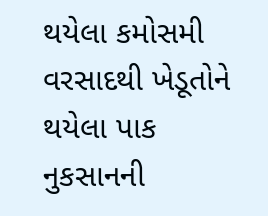થયેલા કમોસમી વરસાદથી ખેડૂતોને થયેલા પાક નુકસાનની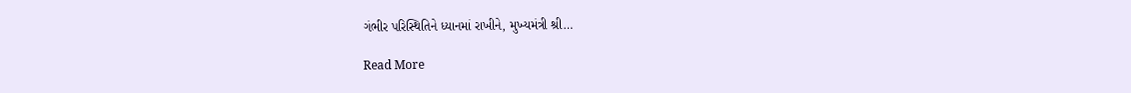ગંભીર પરિસ્થિતિને ધ્યાનમાં રાખીને, મુખ્યમંત્રી શ્રી…

Read More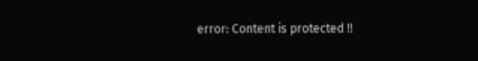error: Content is protected !!